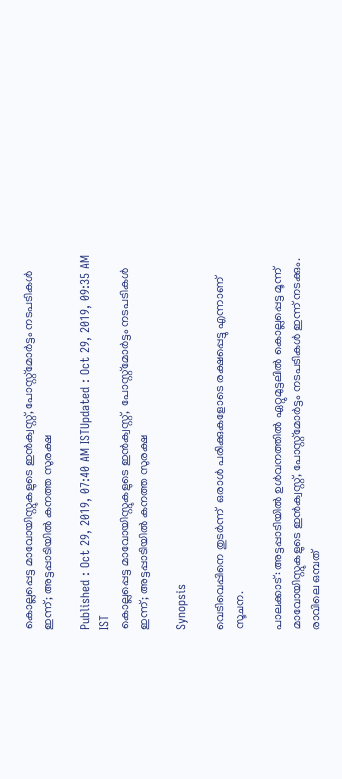കൊല്ലപ്പെട്ട മാവോയിസ്റ്റുകളുടെ ഇൻക്വസ്റ്റ്, പോസ്റ്റ്മോര്‍ട്ടം നടപടികൾ ഇന്ന്; അട്ടപ്പാടിയില്‍ കനത്ത സുരക്ഷ

Published : Oct 29, 2019, 07:40 AM ISTUpdated : Oct 29, 2019, 09:35 AM IST
കൊല്ലപ്പെട്ട മാവോയിസ്റ്റുകളുടെ ഇൻക്വസ്റ്റ്,  പോസ്റ്റ്മോര്‍ട്ടം നടപടികൾ  ഇന്ന്; അട്ടപ്പാടിയില്‍ കനത്ത സുരക്ഷ

Synopsis

വെടിവെപ്പിനെ തുടർന്ന്  ഒരാൾ പരിക്കുകളോടെ രക്ഷപ്പെട്ടു എന്നാണ് സൂചന.

പാലക്കാട്: അട്ടപ്പാടിയിൽ ഉൾവനത്തിൽ ഏറ്റുമുട്ടലിൽ കൊല്ലപ്പെട്ട മൂന്ന് മാവോയിസ്റ്റുകളുടെ ഇൻക്വസ്റ്റ്, പോസ്റ്റ്മോർട്ടം നടപടികൾ ഇന്ന് നടക്കും. രാവിലെ ഒമ്പത്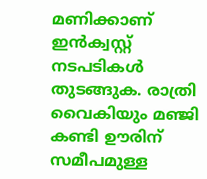മണിക്കാണ് ഇൻക്വസ്റ്റ് നടപടികള്‍ തുടങ്ങുക. രാത്രി വൈകിയും മഞ്ജി കണ്ടി ഊരിന് സമീപമുള്ള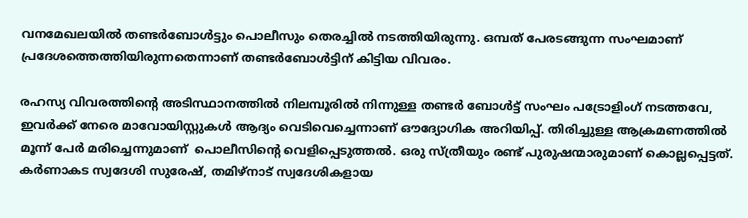വനമേഖലയിൽ തണ്ടര്‍ബോള്‍ട്ടും പൊലീസും തെരച്ചിൽ നടത്തിയിരുന്നു. ഒമ്പത് പേരടങ്ങുന്ന സംഘമാണ് പ്രദേശത്തെത്തിയിരുന്നതെന്നാണ് തണ്ടർബോൾട്ടിന് കിട്ടിയ വിവരം.

രഹസ്യ വിവരത്തിന്‍റെ അടിസ്ഥാനത്തില്‍ നിലമ്പൂരിൽ നിന്നുള്ള തണ്ടർ ബോ‌ള്‍ട്ട് സംഘം പട്രോളിംഗ് നടത്തവേ, ഇവര്‍ക്ക് നേരെ മാവോയിസ്റ്റുകൾ ആദ്യം വെടിവെച്ചെന്നാണ് ഔദ്യോഗിക അറിയിപ്പ്. തിരിച്ചുള്ള ആക്രമണത്തില്‍ മൂന്ന് പേർ മരിച്ചെന്നുമാണ്  പൊലീസിന്‍റെ വെളിപ്പെടുത്തല്‍. ഒരു സ്ത്രീയും രണ്ട് പുരുഷന്മാരുമാണ് കൊല്ലപ്പെട്ടത്. കർണാകട സ്വദേശി സുരേഷ്, തമിഴ്നാട് സ്വദേശികളായ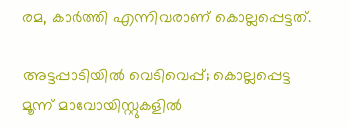രമ, കാർത്തി എന്നിവരാണ് കൊല്ലപ്പെട്ടത്.

അട്ടപ്പാടിയില്‍ വെടിവെപ്പ്; കൊല്ലപ്പെട്ട മൂന്ന് മാവോയിസ്റ്റുകളില്‍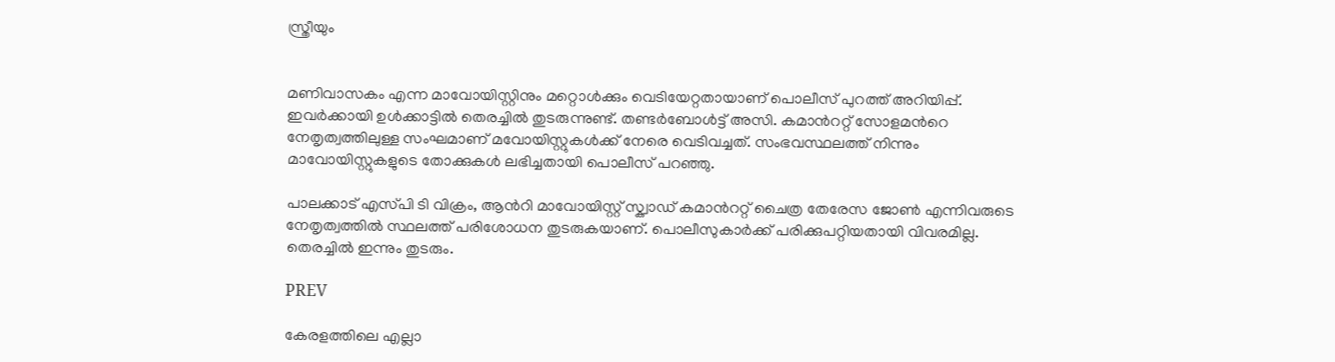സ്ത്രീയും


മണിവാസകം എന്ന മാവോയിസ്റ്റിനും മറ്റൊൾക്കും വെടിയേറ്റതായാണ് പൊലീസ് പുറത്ത് അറിയിപ്പ്. ഇവർക്കായി ഉൾക്കാട്ടിൽ തെരച്ചിൽ തുടരുന്നുണ്ട്. തണ്ടർബോള്‍ട്ട് അസി. കമാന്‍ററ്റ് സോളമന്‍റെ നേതൃത്വത്തിലുള്ള സംഘമാണ് മവോയിസ്റ്റുകള്‍ക്ക് നേരെ വെടിവച്ചത്. സംഭവസ്ഥലത്ത് നിന്നും മാവോയിസ്റ്റുകളുടെ തോക്കുകൾ ലഭിച്ചതായി പൊലീസ് പറഞ്ഞു.

പാലക്കാട് എസ്‌പി ടി വിക്രം, ആന്‍റി മാവോയിസ്റ്റ് സ്ക്വാഡ് കമാന്‍ററ്റ് ചൈത്ര തേരേസ ജോണ്‍ എന്നിവരുടെ നേതൃത്വത്തില്‍ സ്ഥലത്ത് പരിശോധന തുടരുകയാണ്. പൊലീസുകാർക്ക് പരിക്കുപറ്റിയതായി വിവരമില്ല. തെരച്ചിൽ ഇന്നും തുടരും.

PREV

കേരളത്തിലെ എല്ലാ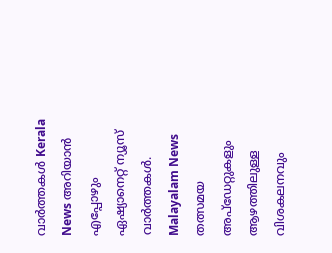വാർത്തകൾ Kerala News അറിയാൻ  എപ്പോഴും ഏഷ്യാനെറ്റ് ന്യൂസ് വാർത്തകൾ.  Malayalam News   തത്സമയ അപ്‌ഡേറ്റുകളും ആഴത്തിലുള്ള വിശകലനവും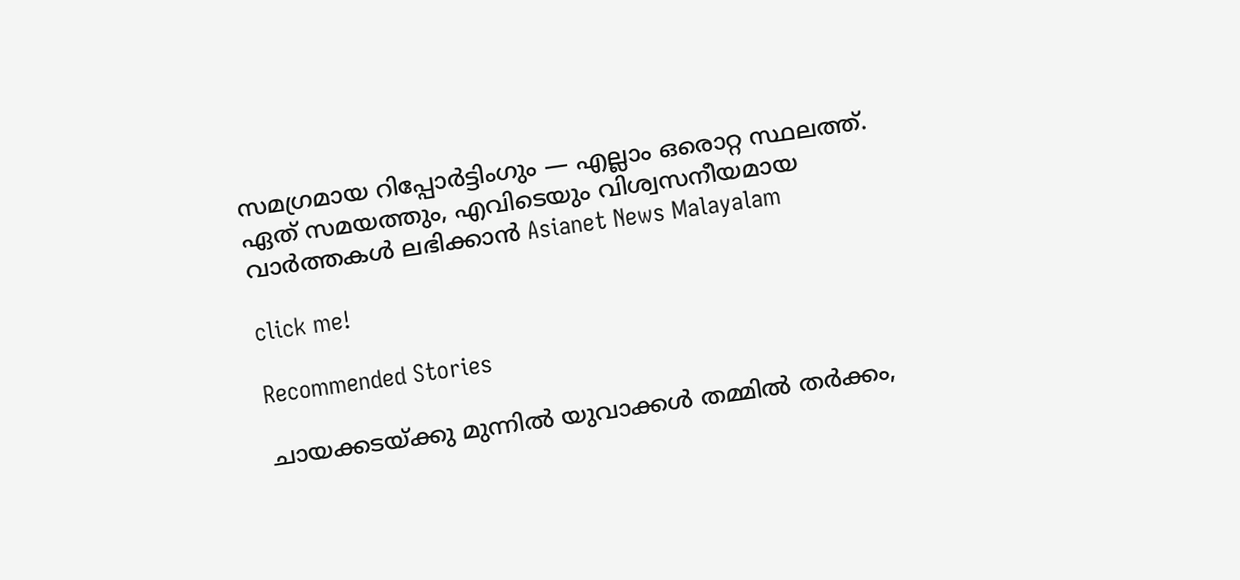സമഗ്രമായ റിപ്പോർട്ടിംഗും — എല്ലാം ഒരൊറ്റ സ്ഥലത്ത്. ഏത് സമയത്തും, എവിടെയും വിശ്വസനീയമായ വാർത്തകൾ ലഭിക്കാൻ Asianet News Malayalam

click me!

Recommended Stories

ചായക്കടയ്ക്കു മുന്നിൽ യുവാക്കൾ തമ്മിൽ തർക്കം,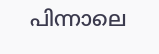പിന്നാലെ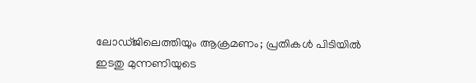ലോഡ്ജിലെത്തിയും ആക്രമണം; പ്രതികൾ പിടിയിൽ
ഇടതു മുന്നണിയുടെ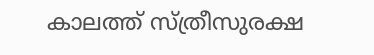കാലത്ത് സ്ത്രീസുരക്ഷ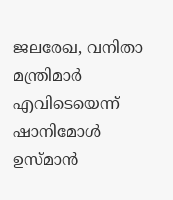ജലരേഖ, വനിതാ മന്ത്രിമാർ എവിടെയെന്ന് ഷാനിമോൾ ഉസ്മാൻ